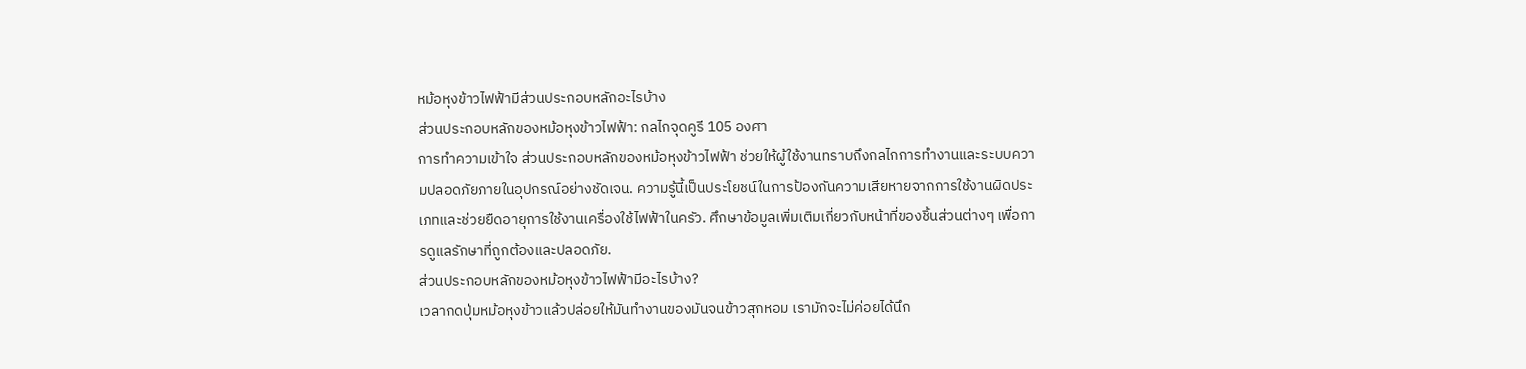หม้อหุงข้าวไฟฟ้ามีส่วนประกอบหลักอะไรบ้าง
ส่วนประกอบหลักของหม้อหุงข้าวไฟฟ้า: กลไกจุดคูรี 105 องศา
การทำความเข้าใจ ส่วนประกอบหลักของหม้อหุงข้าวไฟฟ้า ช่วยให้ผู้ใช้งานทราบถึงกลไกการทำงานและระบบความปลอดภัยภายในอุปกรณ์อย่างชัดเจน. ความรู้นี้เป็นประโยชน์ในการป้องกันความเสียหายจากการใช้งานผิดประเภทและช่วยยืดอายุการใช้งานเครื่องใช้ไฟฟ้าในครัว. ศึกษาข้อมูลเพิ่มเติมเกี่ยวกับหน้าที่ของชิ้นส่วนต่างๆ เพื่อการดูแลรักษาที่ถูกต้องและปลอดภัย.
ส่วนประกอบหลักของหม้อหุงข้าวไฟฟ้ามีอะไรบ้าง?
เวลากดปุ่มหม้อหุงข้าวแล้วปล่อยให้มันทำงานของมันจนข้าวสุกหอม เรามักจะไม่ค่อยได้นึก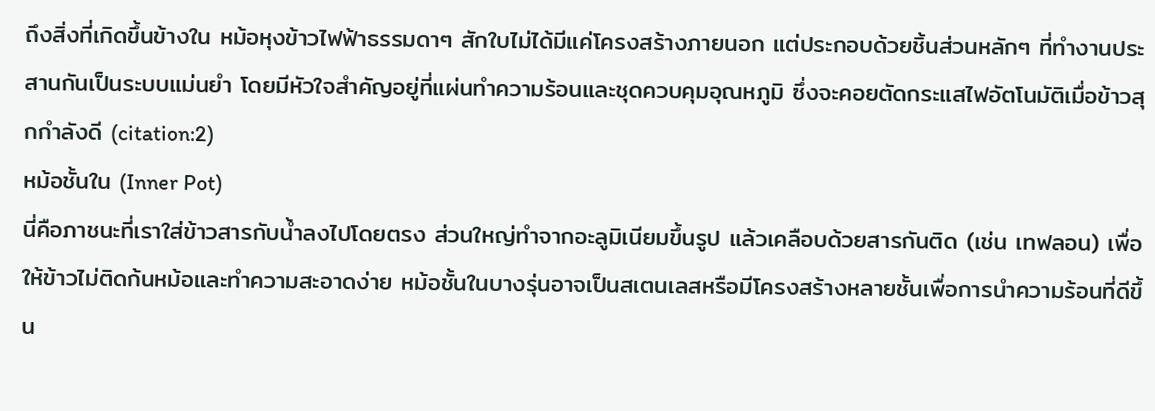ถึงสิ่งที่เกิดขึ้นข้างใน หม้อหุงข้าวไฟฟ้าธรรมดาๆ สักใบไม่ได้มีแค่โครงสร้างภายนอก แต่ประกอบด้วยชิ้นส่วนหลักๆ ที่ทำงานประสานกันเป็นระบบแม่นยำ โดยมีหัวใจสำคัญอยู่ที่แผ่นทำความร้อนและชุดควบคุมอุณหภูมิ ซึ่งจะคอยตัดกระแสไฟอัตโนมัติเมื่อข้าวสุกกำลังดี (citation:2)
หม้อชั้นใน (Inner Pot)
นี่คือภาชนะที่เราใส่ข้าวสารกับน้ำลงไปโดยตรง ส่วนใหญ่ทำจากอะลูมิเนียมขึ้นรูป แล้วเคลือบด้วยสารกันติด (เช่น เทฟลอน) เพื่อให้ข้าวไม่ติดก้นหม้อและทำความสะอาดง่าย หม้อชั้นในบางรุ่นอาจเป็นสเตนเลสหรือมีโครงสร้างหลายชั้นเพื่อการนำความร้อนที่ดีขึ้น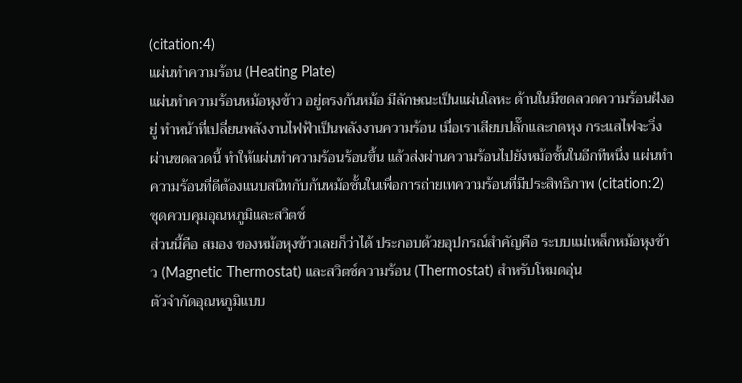(citation:4)
แผ่นทำความร้อน (Heating Plate)
แผ่นทำความร้อนหม้อหุงข้าว อยู่ตรงก้นหม้อ มีลักษณะเป็นแผ่นโลหะ ด้านในมีขดลวดความร้อนฝังอยู่ ทำหน้าที่เปลี่ยนพลังงานไฟฟ้าเป็นพลังงานความร้อน เมื่อเราเสียบปลั๊กและกดหุง กระแสไฟจะวิ่งผ่านขดลวดนี้ ทำให้แผ่นทำความร้อนร้อนขึ้น แล้วส่งผ่านความร้อนไปยังหม้อชั้นในอีกทีหนึ่ง แผ่นทำความร้อนที่ดีต้องแนบสนิทกับก้นหม้อชั้นในเพื่อการถ่ายเทความร้อนที่มีประสิทธิภาพ (citation:2)
ชุดควบคุมอุณหภูมิและสวิตช์
ส่วนนี้คือ สมอง ของหม้อหุงข้าวเลยก็ว่าได้ ประกอบด้วยอุปกรณ์สำคัญคือ ระบบแม่เหล็กหม้อหุงข้าว (Magnetic Thermostat) และสวิตช์ความร้อน (Thermostat) สำหรับโหมดอุ่น
ตัวจำกัดอุณหภูมิแบบ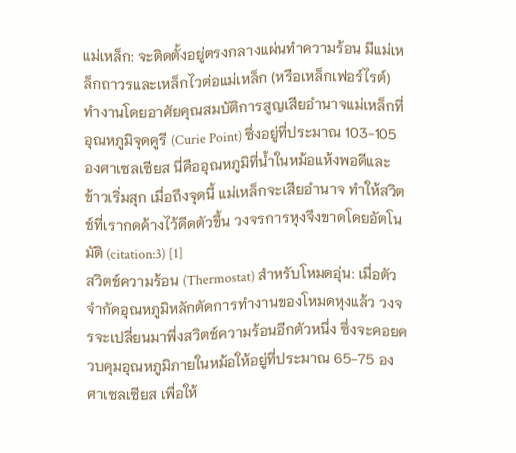แม่เหล็ก: จะติดตั้งอยู่ตรงกลางแผ่นทำความร้อน มีแม่เหล็กถาวรและเหล็กไวต่อแม่เหล็ก (หรือเหล็กเฟอร์ไรต์) ทำงานโดยอาศัยคุณสมบัติการสูญเสียอำนาจแม่เหล็กที่อุณหภูมิจุดคูรี (Curie Point) ซึ่งอยู่ที่ประมาณ 103-105 องศาเซลเซียส นี่คืออุณหภูมิที่น้ำในหม้อแห้งพอดีและข้าวเริ่มสุก เมื่อถึงจุดนี้ แม่เหล็กจะเสียอำนาจ ทำให้สวิตช์ที่เรากดค้างไว้ดีดตัวขึ้น วงจรการหุงจึงขาดโดยอัตโนมัติ (citation:3) [1]
สวิตช์ความร้อน (Thermostat) สำหรับโหมดอุ่น: เมื่อตัวจำกัดอุณหภูมิหลักตัดการทำงานของโหมดหุงแล้ว วงจรจะเปลี่ยนมาพึ่งสวิตช์ความร้อนอีกตัวหนึ่ง ซึ่งจะคอยควบคุมอุณหภูมิภายในหม้อให้อยู่ที่ประมาณ 65-75 องศาเซลเซียส เพื่อให้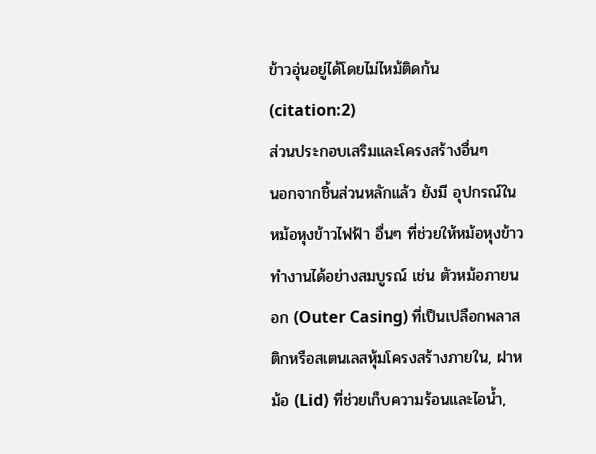ข้าวอุ่นอยู่ได้โดยไม่ไหม้ติดก้น (citation:2)
ส่วนประกอบเสริมและโครงสร้างอื่นๆ
นอกจากชิ้นส่วนหลักแล้ว ยังมี อุปกรณ์ในหม้อหุงข้าวไฟฟ้า อื่นๆ ที่ช่วยให้หม้อหุงข้าวทำงานได้อย่างสมบูรณ์ เช่น ตัวหม้อภายนอก (Outer Casing) ที่เป็นเปลือกพลาสติกหรือสเตนเลสหุ้มโครงสร้างภายใน, ฝาหม้อ (Lid) ที่ช่วยเก็บความร้อนและไอน้ำ,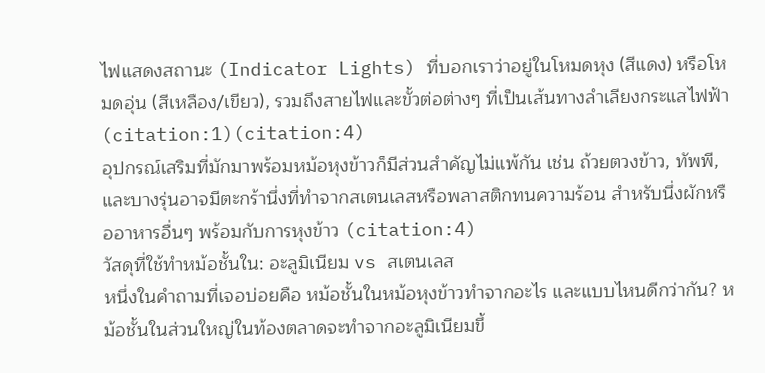ไฟแสดงสถานะ (Indicator Lights) ที่บอกเราว่าอยู่ในโหมดหุง (สีแดง) หรือโหมดอุ่น (สีเหลือง/เขียว), รวมถึงสายไฟและขั้วต่อต่างๆ ที่เป็นเส้นทางลำเลียงกระแสไฟฟ้า (citation:1)(citation:4)
อุปกรณ์เสริมที่มักมาพร้อมหม้อหุงข้าวก็มีส่วนสำคัญไม่แพ้กัน เช่น ถ้วยตวงข้าว, ทัพพี, และบางรุ่นอาจมีตะกร้านึ่งที่ทำจากสเตนเลสหรือพลาสติกทนความร้อน สำหรับนึ่งผักหรืออาหารอื่นๆ พร้อมกับการหุงข้าว (citation:4)
วัสดุที่ใช้ทำหม้อชั้นใน: อะลูมิเนียม vs สเตนเลส
หนึ่งในคำถามที่เจอบ่อยคือ หม้อชั้นในหม้อหุงข้าวทำจากอะไร และแบบไหนดีกว่ากัน? หม้อชั้นในส่วนใหญ่ในท้องตลาดจะทำจากอะลูมิเนียมขึ้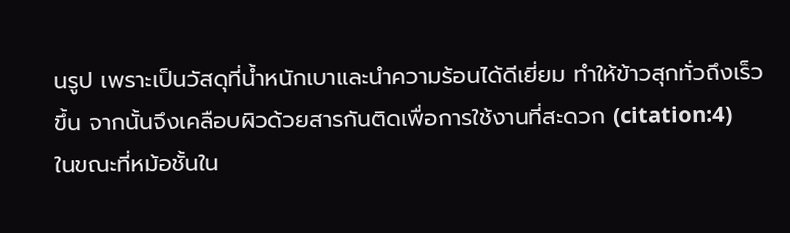นรูป เพราะเป็นวัสดุที่น้ำหนักเบาและนำความร้อนได้ดีเยี่ยม ทำให้ข้าวสุกทั่วถึงเร็วขึ้น จากนั้นจึงเคลือบผิวด้วยสารกันติดเพื่อการใช้งานที่สะดวก (citation:4)
ในขณะที่หม้อชั้นใน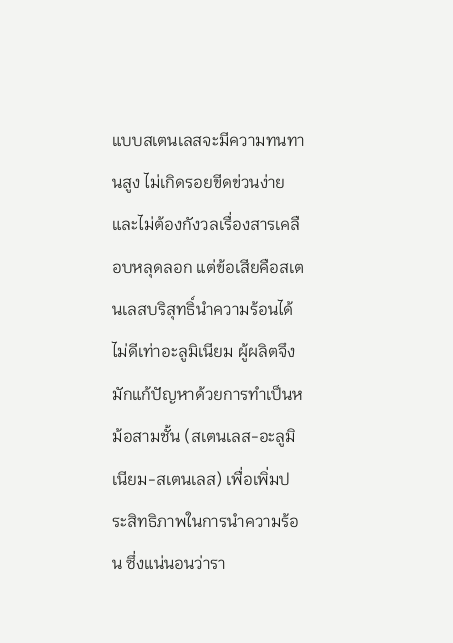แบบสเตนเลสจะมีความทนทานสูง ไม่เกิดรอยขีดข่วนง่าย และไม่ต้องกังวลเรื่องสารเคลือบหลุดลอก แต่ข้อเสียคือสเตนเลสบริสุทธิ์นำความร้อนได้ไม่ดีเท่าอะลูมิเนียม ผู้ผลิตจึงมักแก้ปัญหาด้วยการทำเป็นหม้อสามชั้น (สเตนเลส-อะลูมิเนียม-สเตนเลส) เพื่อเพิ่มประสิทธิภาพในการนำความร้อน ซึ่งแน่นอนว่ารา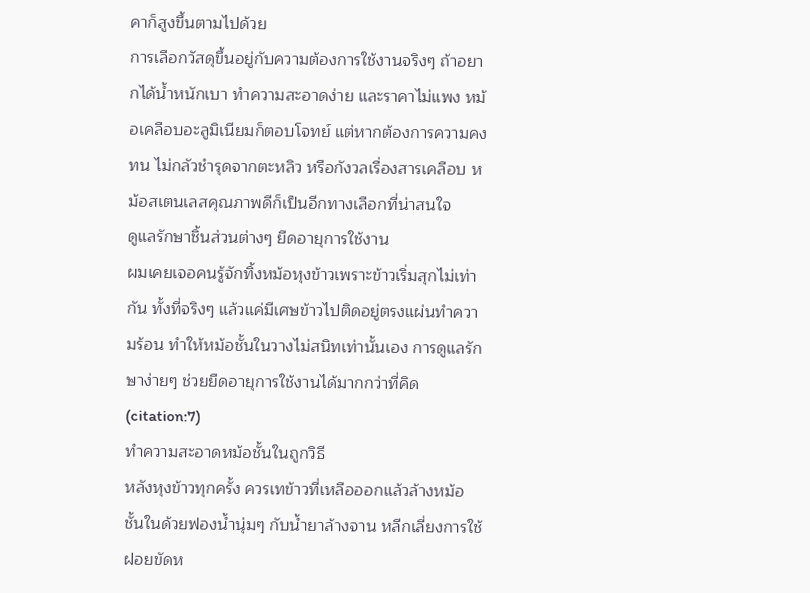คาก็สูงขึ้นตามไปด้วย
การเลือกวัสดุขึ้นอยู่กับความต้องการใช้งานจริงๆ ถ้าอยากได้น้ำหนักเบา ทำความสะอาดง่าย และราคาไม่แพง หม้อเคลือบอะลูมิเนียมก็ตอบโจทย์ แต่หากต้องการความคงทน ไม่กลัวชำรุดจากตะหลิว หรือกังวลเรื่องสารเคลือบ หม้อสเตนเลสคุณภาพดีก็เป็นอีกทางเลือกที่น่าสนใจ
ดูแลรักษาชิ้นส่วนต่างๆ ยืดอายุการใช้งาน
ผมเคยเจอคนรู้จักทิ้งหม้อหุงข้าวเพราะข้าวเริ่มสุกไม่เท่ากัน ทั้งที่จริงๆ แล้วแค่มีเศษข้าวไปติดอยู่ตรงแผ่นทำความร้อน ทำให้หม้อชั้นในวางไม่สนิทเท่านั้นเอง การดูแลรักษาง่ายๆ ช่วยยืดอายุการใช้งานได้มากกว่าที่คิด (citation:7)
ทำความสะอาดหม้อชั้นในถูกวิธี
หลังหุงข้าวทุกครั้ง ควรเทข้าวที่เหลือออกแล้วล้างหม้อชั้นในด้วยฟองน้ำนุ่มๆ กับน้ำยาล้างจาน หลีกเลี่ยงการใช้ฝอยขัดห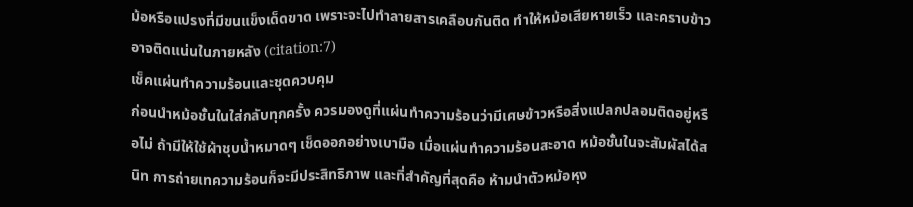ม้อหรือแปรงที่มีขนแข็งเด็ดขาด เพราะจะไปทำลายสารเคลือบกันติด ทำให้หม้อเสียหายเร็ว และคราบข้าวอาจติดแน่นในภายหลัง (citation:7)
เช็คแผ่นทำความร้อนและชุดควบคุม
ก่อนนำหม้อชั้นในใส่กลับทุกครั้ง ควรมองดูที่แผ่นทำความร้อนว่ามีเศษข้าวหรือสิ่งแปลกปลอมติดอยู่หรือไม่ ถ้ามีให้ใช้ผ้าชุบน้ำหมาดๆ เช็ดออกอย่างเบามือ เมื่อแผ่นทำความร้อนสะอาด หม้อชั้นในจะสัมผัสได้สนิท การถ่ายเทความร้อนก็จะมีประสิทธิภาพ และที่สำคัญที่สุดคือ ห้ามนำตัวหม้อหุง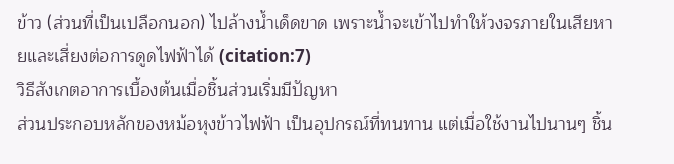ข้าว (ส่วนที่เป็นเปลือกนอก) ไปล้างน้ำเด็ดขาด เพราะน้ำจะเข้าไปทำให้วงจรภายในเสียหายและเสี่ยงต่อการดูดไฟฟ้าได้ (citation:7)
วิธีสังเกตอาการเบื้องต้นเมื่อชิ้นส่วนเริ่มมีปัญหา
ส่วนประกอบหลักของหม้อหุงข้าวไฟฟ้า เป็นอุปกรณ์ที่ทนทาน แต่เมื่อใช้งานไปนานๆ ชิ้น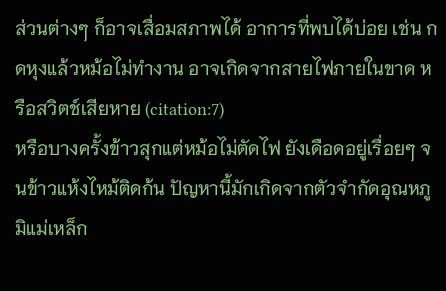ส่วนต่างๆ ก็อาจเสื่อมสภาพได้ อาการที่พบได้บ่อย เช่น กดหุงแล้วหม้อไม่ทำงาน อาจเกิดจากสายไฟภายในขาด หรือสวิตช์เสียหาย (citation:7)
หรือบางครั้งข้าวสุกแต่หม้อไม่ตัดไฟ ยังเดือดอยู่เรื่อยๆ จนข้าวแห้งไหม้ติดก้น ปัญหานี้มักเกิดจากตัวจำกัดอุณหภูมิแม่เหล็ก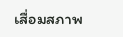เสื่อมสภาพ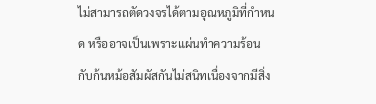ไม่สามารถตัดวงจรได้ตามอุณหภูมิที่กำหนด หรืออาจเป็นเพราะแผ่นทำความร้อนกับก้นหม้อสัมผัสกันไม่สนิทเนื่องจากมีสิ่ง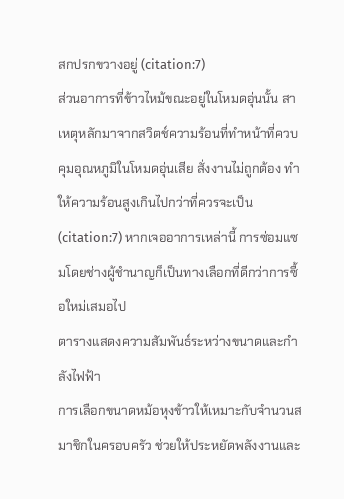สกปรกขวางอยู่ (citation:7)
ส่วนอาการที่ข้าวไหม้ขณะอยู่ในโหมดอุ่นนั้น สาเหตุหลักมาจากสวิตช์ความร้อนที่ทำหน้าที่ควบคุมอุณหภูมิในโหมดอุ่นเสีย สั่งงานไม่ถูกต้อง ทำให้ความร้อนสูงเกินไปกว่าที่ควรจะเป็น (citation:7) หากเจออาการเหล่านี้ การซ่อมแซมโดยช่างผู้ชำนาญก็เป็นทางเลือกที่ดีกว่าการซื้อใหม่เสมอไป
ตารางแสดงความสัมพันธ์ระหว่างขนาดและกำลังไฟฟ้า
การเลือกขนาดหม้อหุงข้าวให้เหมาะกับจำนวนสมาชิกในครอบครัว ช่วยให้ประหยัดพลังงานและ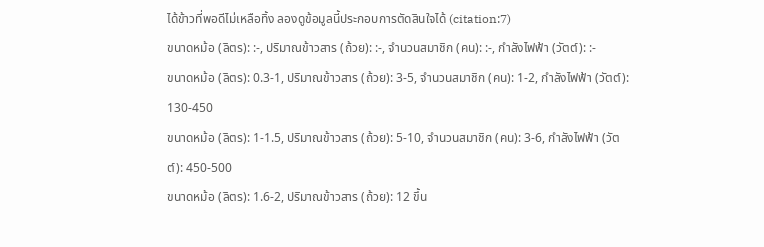ได้ข้าวที่พอดีไม่เหลือทิ้ง ลองดูข้อมูลนี้ประกอบการตัดสินใจได้ (citation:7)
ขนาดหม้อ (ลิตร): :-, ปริมาณข้าวสาร (ถ้วย): :-, จำนวนสมาชิก (คน): :-, กำลังไฟฟ้า (วัตต์): :-
ขนาดหม้อ (ลิตร): 0.3-1, ปริมาณข้าวสาร (ถ้วย): 3-5, จำนวนสมาชิก (คน): 1-2, กำลังไฟฟ้า (วัตต์): 130-450
ขนาดหม้อ (ลิตร): 1-1.5, ปริมาณข้าวสาร (ถ้วย): 5-10, จำนวนสมาชิก (คน): 3-6, กำลังไฟฟ้า (วัตต์): 450-500
ขนาดหม้อ (ลิตร): 1.6-2, ปริมาณข้าวสาร (ถ้วย): 12 ขึ้น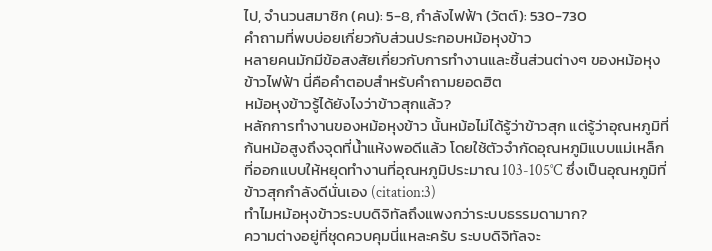ไป, จำนวนสมาชิก (คน): 5-8, กำลังไฟฟ้า (วัตต์): 530-730
คำถามที่พบบ่อยเกี่ยวกับส่วนประกอบหม้อหุงข้าว
หลายคนมักมีข้อสงสัยเกี่ยวกับการทำงานและชิ้นส่วนต่างๆ ของหม้อหุงข้าวไฟฟ้า นี่คือคำตอบสำหรับคำถามยอดฮิต
หม้อหุงข้าวรู้ได้ยังไงว่าข้าวสุกแล้ว?
หลักการทำงานของหม้อหุงข้าว นั้นหม้อไม่ได้รู้ว่าข้าวสุก แต่รู้ว่าอุณหภูมิที่ก้นหม้อสูงถึงจุดที่น้ำแห้งพอดีแล้ว โดยใช้ตัวจำกัดอุณหภูมิแบบแม่เหล็กที่ออกแบบให้หยุดทำงานที่อุณหภูมิประมาณ 103-105°C ซึ่งเป็นอุณหภูมิที่ข้าวสุกกำลังดีนั่นเอง (citation:3)
ทำไมหม้อหุงข้าวระบบดิจิทัลถึงแพงกว่าระบบธรรมดามาก?
ความต่างอยู่ที่ชุดควบคุมนี่แหละครับ ระบบดิจิทัลจะ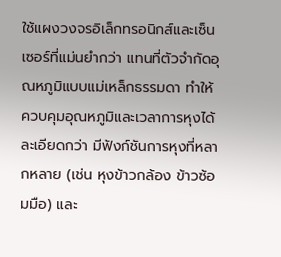ใช้แผงวงจรอิเล็กทรอนิกส์และเซ็นเซอร์ที่แม่นยำกว่า แทนที่ตัวจำกัดอุณหภูมิแบบแม่เหล็กธรรมดา ทำให้ควบคุมอุณหภูมิและเวลาการหุงได้ละเอียดกว่า มีฟังก์ชันการหุงที่หลากหลาย (เช่น หุงข้าวกล้อง ข้าวซ้อมมือ) และ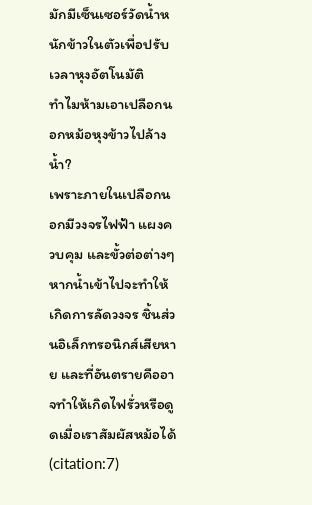มักมีเซ็นเซอร์วัดน้ำหนักข้าวในตัวเพื่อปรับเวลาหุงอัตโนมัติ
ทำไมห้ามเอาเปลือกนอกหม้อหุงข้าวไปล้างน้ำ?
เพราะภายในเปลือกนอกมีวงจรไฟฟ้า แผงควบคุม และขั้วต่อต่างๆ หากน้ำเข้าไปจะทำให้เกิดการลัดวงจร ชิ้นส่วนอิเล็กทรอนิกส์เสียหาย และที่อันตรายคืออาจทำให้เกิดไฟรั่วหรือดูดเมื่อเราสัมผัสหม้อได้ (citation:7)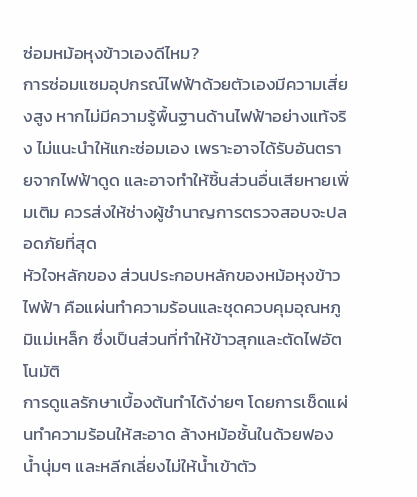ซ่อมหม้อหุงข้าวเองดีไหม?
การซ่อมแซมอุปกรณ์ไฟฟ้าด้วยตัวเองมีความเสี่ยงสูง หากไม่มีความรู้พื้นฐานด้านไฟฟ้าอย่างแท้จริง ไม่แนะนำให้แกะซ่อมเอง เพราะอาจได้รับอันตรายจากไฟฟ้าดูด และอาจทำให้ชิ้นส่วนอื่นเสียหายเพิ่มเติม ควรส่งให้ช่างผู้ชำนาญการตรวจสอบจะปลอดภัยที่สุด
หัวใจหลักของ ส่วนประกอบหลักของหม้อหุงข้าวไฟฟ้า คือแผ่นทำความร้อนและชุดควบคุมอุณหภูมิแม่เหล็ก ซึ่งเป็นส่วนที่ทำให้ข้าวสุกและตัดไฟอัตโนมัติ
การดูแลรักษาเบื้องต้นทำได้ง่ายๆ โดยการเช็ดแผ่นทำความร้อนให้สะอาด ล้างหม้อชั้นในด้วยฟองน้ำนุ่มๆ และหลีกเลี่ยงไม่ให้น้ำเข้าตัว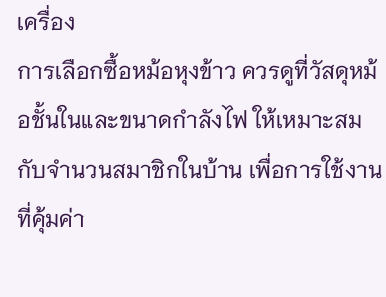เครื่อง
การเลือกซื้อหม้อหุงข้าว ควรดูที่วัสดุหม้อชั้นในและขนาดกำลังไฟ ให้เหมาะสมกับจำนวนสมาชิกในบ้าน เพื่อการใช้งานที่คุ้มค่า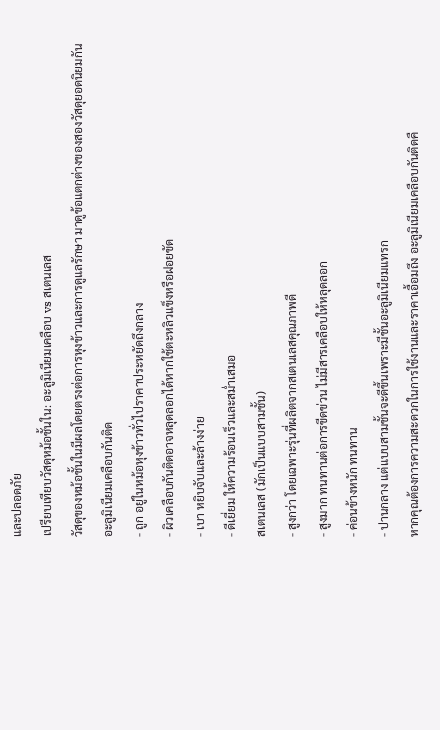และปลอดภัย
เปรียบเทียบวัสดุหม้อชั้นใน: อะลูมิเนียมเคลือบ vs สเตนเลส
วัสดุของหม้อชั้นในมีผลโดยตรงต่อการหุงข้าวและการดูแลรักษา มาดูข้อแตกต่างของสองวัสดุยอดนิยมกัน
อะลูมิเนียมเคลือบกันติด
- ถูก อยู่ในหม้อหุงข้าวทั่วไปราคาประหยัดถึงกลาง
- ผิวเคลือบกันติดอาจหลุดลอกได้หากใช้ตะหลิวแข็งหรือฝอยขัด
- เบา หยิบจับและล้างง่าย
- ดีเยี่ยม ให้ความร้อนเร็วและสม่ำเสมอ
สเตนเลส (มักเป็นแบบสามชั้น)
- สูงกว่า โดยเฉพาะรุ่นที่ผลิตจากสเตนเลสคุณภาพดี
- สูงมาก ทนทานต่อการขีดข่วน ไม่มีสารเคลือบให้หลุดลอก
- ค่อนข้างหนัก ทนทาน
- ปานกลาง แต่แบบสามชั้นจะดีขึ้นเพราะมีชั้นอะลูมิเนียมแทรก
หากคุณต้องการความสะดวกในการใช้งานและราคาเอื้อมถึง อะลูมิเนียมเคลือบกันติดคื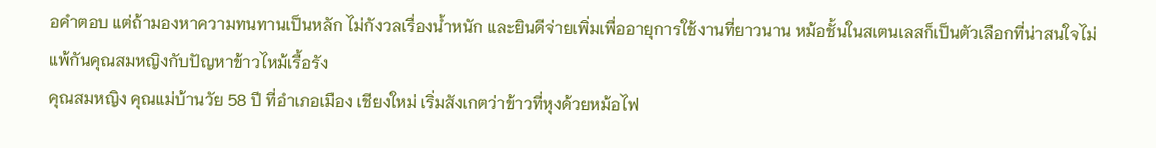อคำตอบ แต่ถ้ามองหาความทนทานเป็นหลัก ไม่กังวลเรื่องน้ำหนัก และยินดีจ่ายเพิ่มเพื่ออายุการใช้งานที่ยาวนาน หม้อชั้นในสเตนเลสก็เป็นตัวเลือกที่น่าสนใจไม่แพ้กันคุณสมหญิงกับปัญหาข้าวไหม้เรื้อรัง
คุณสมหญิง คุณแม่บ้านวัย 58 ปี ที่อำเภอเมือง เชียงใหม่ เริ่มสังเกตว่าข้าวที่หุงด้วยหม้อไฟ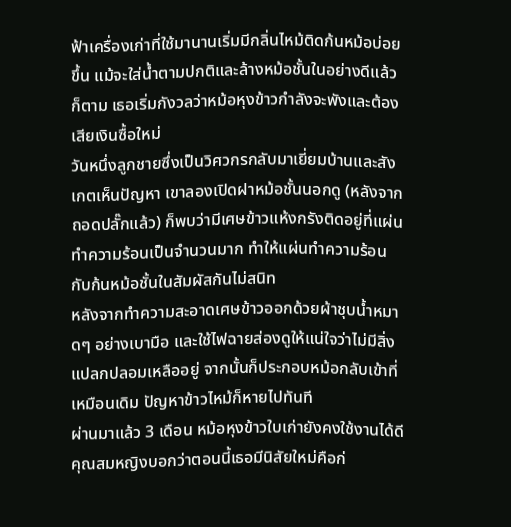ฟ้าเครื่องเก่าที่ใช้มานานเริ่มมีกลิ่นไหม้ติดก้นหม้อบ่อยขึ้น แม้จะใส่น้ำตามปกติและล้างหม้อชั้นในอย่างดีแล้วก็ตาม เธอเริ่มกังวลว่าหม้อหุงข้าวกำลังจะพังและต้องเสียเงินซื้อใหม่
วันหนึ่งลูกชายซึ่งเป็นวิศวกรกลับมาเยี่ยมบ้านและสังเกตเห็นปัญหา เขาลองเปิดฝาหม้อชั้นนอกดู (หลังจากถอดปลั๊กแล้ว) ก็พบว่ามีเศษข้าวแห้งกรังติดอยู่ที่แผ่นทำความร้อนเป็นจำนวนมาก ทำให้แผ่นทำความร้อนกับก้นหม้อชั้นในสัมผัสกันไม่สนิท
หลังจากทำความสะอาดเศษข้าวออกด้วยผ้าชุบน้ำหมาดๆ อย่างเบามือ และใช้ไฟฉายส่องดูให้แน่ใจว่าไม่มีสิ่งแปลกปลอมเหลืออยู่ จากนั้นก็ประกอบหม้อกลับเข้าที่เหมือนเดิม ปัญหาข้าวไหม้ก็หายไปทันที
ผ่านมาแล้ว 3 เดือน หม้อหุงข้าวใบเก่ายังคงใช้งานได้ดี คุณสมหญิงบอกว่าตอนนี้เธอมีนิสัยใหม่คือก่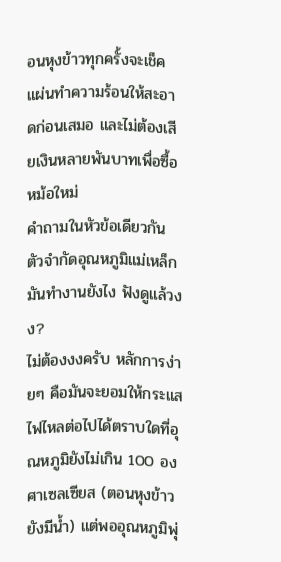อนหุงข้าวทุกครั้งจะเช็คแผ่นทำความร้อนให้สะอาดก่อนเสมอ และไม่ต้องเสียเงินหลายพันบาทเพื่อซื้อหม้อใหม่
คำถามในหัวข้อเดียวกัน
ตัวจำกัดอุณหภูมิแม่เหล็กมันทำงานยังไง ฟังดูแล้วงง?
ไม่ต้องงงครับ หลักการง่ายๆ คือมันจะยอมให้กระแสไฟไหลต่อไปได้ตราบใดที่อุณหภูมิยังไม่เกิน 100 องศาเซลเซียส (ตอนหุงข้าวยังมีน้ำ) แต่พออุณหภูมิพุ่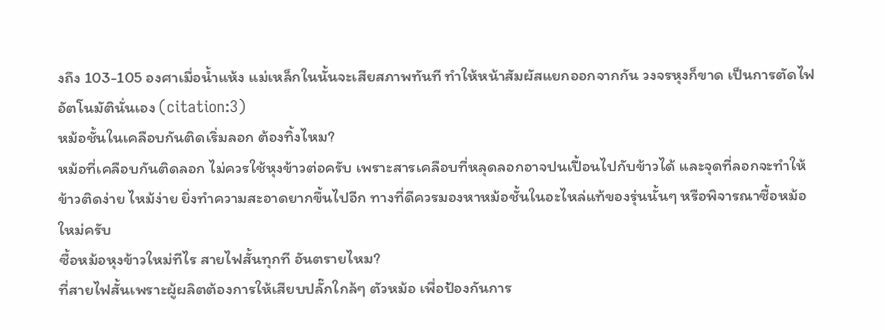งถึง 103-105 องศาเมื่อน้ำแห้ง แม่เหล็กในนั้นจะเสียสภาพทันที ทำให้หน้าสัมผัสแยกออกจากกัน วงจรหุงก็ขาด เป็นการตัดไฟอัตโนมัตินั่นเอง (citation:3)
หม้อชั้นในเคลือบกันติดเริ่มลอก ต้องทิ้งไหม?
หม้อที่เคลือบกันติดลอก ไม่ควรใช้หุงข้าวต่อครับ เพราะสารเคลือบที่หลุดลอกอาจปนเปื้อนไปกับข้าวได้ และจุดที่ลอกจะทำให้ข้าวติดง่าย ไหม้ง่าย ยิ่งทำความสะอาดยากขึ้นไปอีก ทางที่ดีควรมองหาหม้อชั้นในอะไหล่แท้ของรุ่นนั้นๆ หรือพิจารณาซื้อหม้อใหม่ครับ
ซื้อหม้อหุงข้าวใหม่ทีไร สายไฟสั้นทุกที อันตรายไหม?
ที่สายไฟสั้นเพราะผู้ผลิตต้องการให้เสียบปลั๊กใกล้ๆ ตัวหม้อ เพื่อป้องกันการ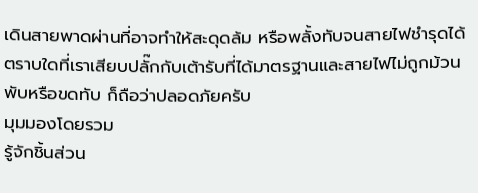เดินสายพาดผ่านที่อาจทำให้สะดุดล้ม หรือพลั้งทับจนสายไฟชำรุดได้ ตราบใดที่เราเสียบปลั๊กกับเต้ารับที่ได้มาตรฐานและสายไฟไม่ถูกม้วนพับหรือขดทับ ก็ถือว่าปลอดภัยครับ
มุมมองโดยรวม
รู้จักชิ้นส่วน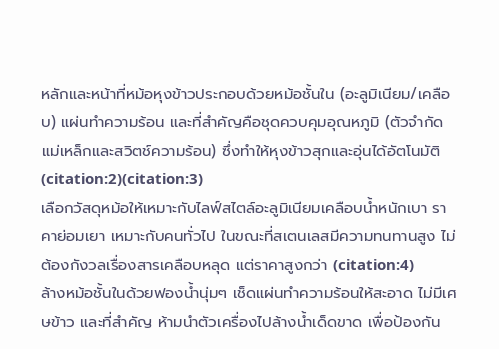หลักและหน้าที่หม้อหุงข้าวประกอบด้วยหม้อชั้นใน (อะลูมิเนียม/เคลือบ) แผ่นทำความร้อน และที่สำคัญคือชุดควบคุมอุณหภูมิ (ตัวจำกัดแม่เหล็กและสวิตช์ความร้อน) ซึ่งทำให้หุงข้าวสุกและอุ่นได้อัตโนมัติ (citation:2)(citation:3)
เลือกวัสดุหม้อให้เหมาะกับไลฟ์สไตล์อะลูมิเนียมเคลือบน้ำหนักเบา ราคาย่อมเยา เหมาะกับคนทั่วไป ในขณะที่สเตนเลสมีความทนทานสูง ไม่ต้องกังวลเรื่องสารเคลือบหลุด แต่ราคาสูงกว่า (citation:4)
ล้างหม้อชั้นในด้วยฟองน้ำนุ่มๆ เช็ดแผ่นทำความร้อนให้สะอาด ไม่มีเศษข้าว และที่สำคัญ ห้ามนำตัวเครื่องไปล้างน้ำเด็ดขาด เพื่อป้องกัน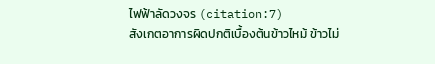ไฟฟ้าลัดวงจร (citation:7)
สังเกตอาการผิดปกติเบื้องต้นข้าวไหม้ ข้าวไม่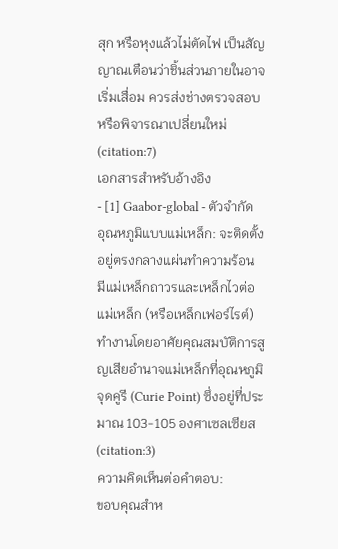สุก หรือหุงแล้วไม่ตัดไฟ เป็นสัญญาณเตือนว่าชิ้นส่วนภายในอาจเริ่มเสื่อม ควรส่งช่างตรวจสอบหรือพิจารณาเปลี่ยนใหม่ (citation:7)
เอกสารสำหรับอ้างอิง
- [1] Gaabor-global - ตัวจำกัดอุณหภูมิแบบแม่เหล็ก: จะติดตั้งอยู่ตรงกลางแผ่นทำความร้อน มีแม่เหล็กถาวรและเหล็กไวต่อแม่เหล็ก (หรือเหล็กเฟอร์ไรต์) ทำงานโดยอาศัยคุณสมบัติการสูญเสียอำนาจแม่เหล็กที่อุณหภูมิจุดคูรี (Curie Point) ซึ่งอยู่ที่ประมาณ 103-105 องศาเซลเซียส (citation:3)
ความคิดเห็นต่อคำตอบ:
ขอบคุณสำห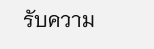รับความ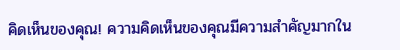คิดเห็นของคุณ! ความคิดเห็นของคุณมีความสำคัญมากใน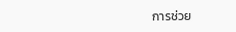การช่วย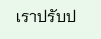เราปรับป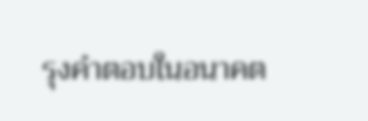รุงคำตอบในอนาคต